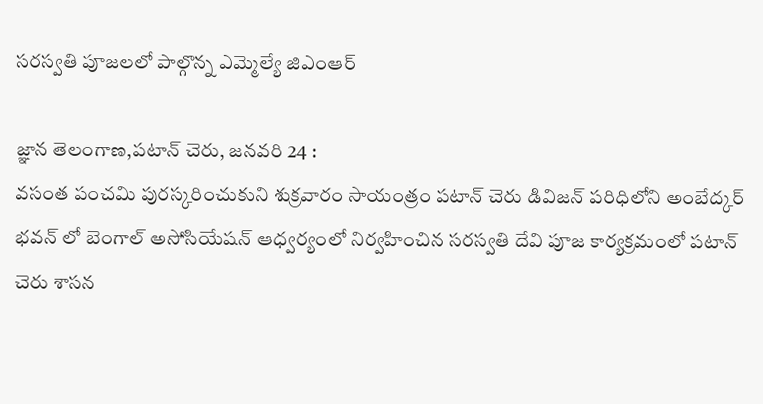సరస్వతి పూజలలో పాల్గొన్న ఎమ్మెల్యే జిఎంఆర్

జ్ఞాన తెలంగాణ,పటాన్ చెరు, జనవరి 24 :
వసంత పంచమి పురస్కరించుకుని శుక్రవారం సాయంత్రం పటాన్ చెరు డివిజన్ పరిధిలోని అంబేద్కర్ భవన్ లో బెంగాల్ అసోసియేషన్ ఆధ్వర్యంలో నిర్వహించిన సరస్వతి దేవి పూజ కార్యక్రమంలో పటాన్ చెరు శాసన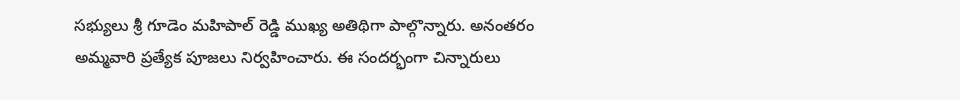సభ్యులు శ్రీ గూడెం మహిపాల్ రెడ్డి ముఖ్య అతిథిగా పాల్గొన్నారు. అనంతరం అమ్మవారి ప్రత్యేక పూజలు నిర్వహించారు. ఈ సందర్భంగా చిన్నారులు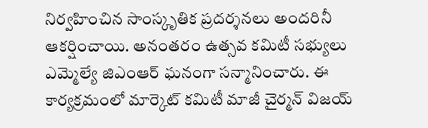నిర్వహించిన సాంస్కృతిక ప్రదర్శనలు అందరినీ ఆకర్షించాయి. అనంతరం ఉత్సవ కమిటీ సభ్యులు ఎమ్మెల్యే జిఎంఆర్ ఘనంగా సన్మానించారు. ఈ కార్యక్రమంలో మార్కెట్ కమిటీ మాజీ చైర్మన్ విజయ్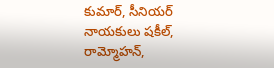కుమార్, సీనియర్ నాయకులు షకీల్, రామ్మోహన్,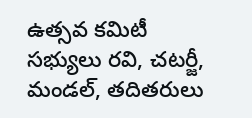ఉత్సవ కమిటీ సభ్యులు రవి, చటర్జీ, మండల్, తదితరులు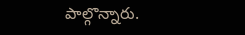పాల్గొన్నారు.